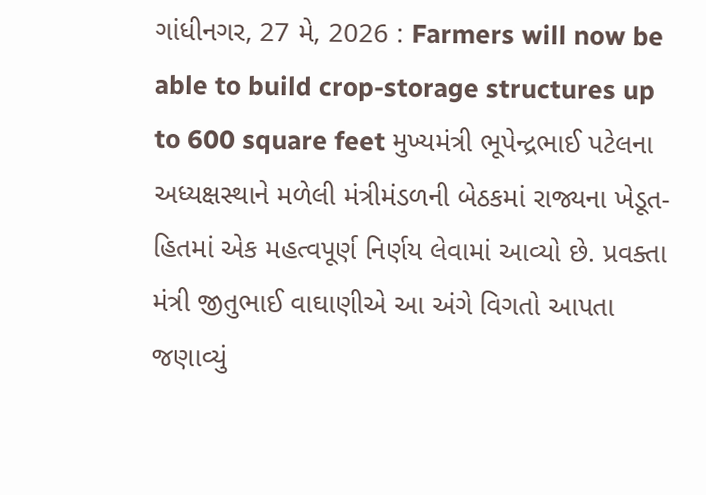ગાંધીનગર, 27 મે, 2026 : Farmers will now be able to build crop-storage structures up to 600 square feet મુખ્યમંત્રી ભૂપેન્દ્રભાઈ પટેલના અધ્યક્ષસ્થાને મળેલી મંત્રીમંડળની બેઠકમાં રાજ્યના ખેડૂત-હિતમાં એક મહત્વપૂર્ણ નિર્ણય લેવામાં આવ્યો છે. પ્રવક્તા મંત્રી જીતુભાઈ વાઘાણીએ આ અંગે વિગતો આપતા જણાવ્યું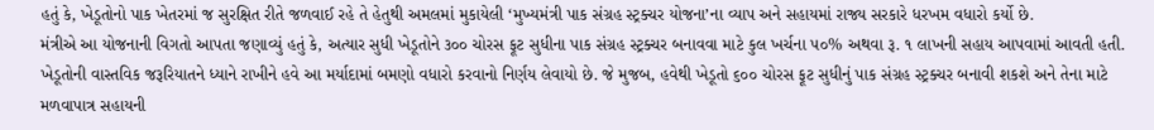હતું કે, ખેડૂતોનો પાક ખેતરમાં જ સુરક્ષિત રીતે જળવાઈ રહે તે હેતુથી અમલમાં મુકાયેલી ‘મુખ્યમંત્રી પાક સંગ્રહ સ્ટ્રક્ચર યોજના’ના વ્યાપ અને સહાયમાં રાજ્ય સરકારે ધરખમ વધારો કર્યો છે.
મંત્રીએ આ યોજનાની વિગતો આપતા જણાવ્યું હતું કે, અત્યાર સુધી ખેડૂતોને ૩૦૦ ચોરસ ફૂટ સુધીના પાક સંગ્રહ સ્ટ્રક્ચર બનાવવા માટે કુલ ખર્ચના ૫૦% અથવા રૂ. ૧ લાખની સહાય આપવામાં આવતી હતી. ખેડૂતોની વાસ્તવિક જરૂરિયાતને ધ્યાને રાખીને હવે આ મર્યાદામાં બમણો વધારો કરવાનો નિર્ણય લેવાયો છે. જે મુજબ, હવેથી ખેડૂતો ૬૦૦ ચોરસ ફૂટ સુધીનું પાક સંગ્રહ સ્ટ્રક્ચર બનાવી શકશે અને તેના માટે મળવાપાત્ર સહાયની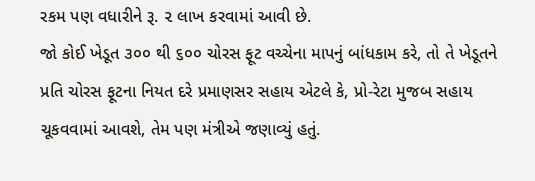રકમ પણ વધારીને રૂ. ૨ લાખ કરવામાં આવી છે.
જો કોઈ ખેડૂત ૩૦૦ થી ૬૦૦ ચોરસ ફૂટ વચ્ચેના માપનું બાંધકામ કરે, તો તે ખેડૂતને પ્રતિ ચોરસ ફૂટના નિયત દરે પ્રમાણસર સહાય એટલે કે, પ્રો-રેટા મુજબ સહાય ચૂકવવામાં આવશે, તેમ પણ મંત્રીએ જણાવ્યું હતું.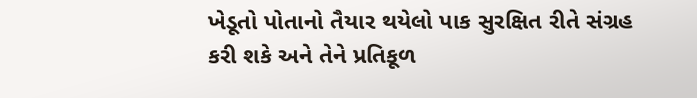ખેડૂતો પોતાનો તૈયાર થયેલો પાક સુરક્ષિત રીતે સંગ્રહ કરી શકે અને તેને પ્રતિકૂળ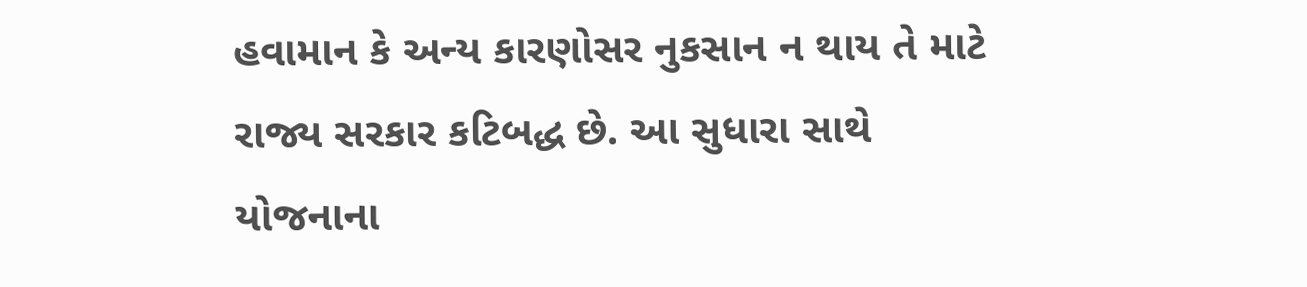હવામાન કે અન્ય કારણોસર નુકસાન ન થાય તે માટે રાજ્ય સરકાર કટિબદ્ધ છે. આ સુધારા સાથે યોજનાના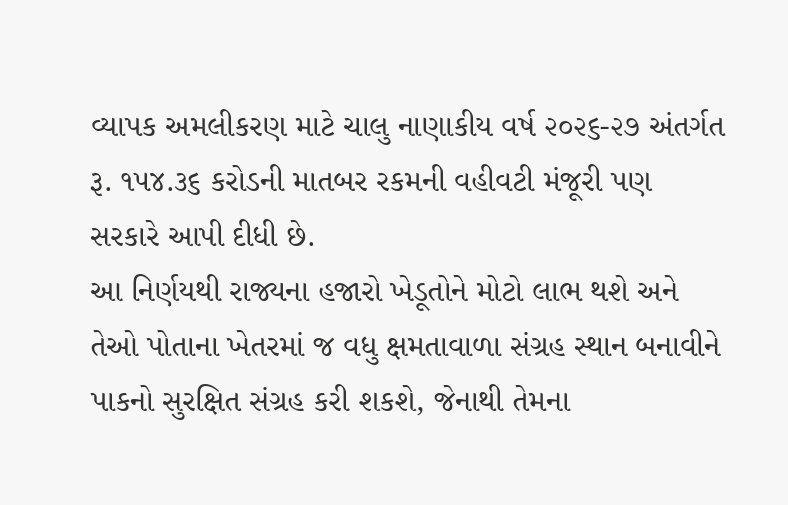વ્યાપક અમલીકરણ માટે ચાલુ નાણાકીય વર્ષ ૨૦૨૬-૨૭ અંતર્ગત રૂ. ૧૫૪.૩૬ કરોડની માતબર રકમની વહીવટી મંજૂરી પણ સરકારે આપી દીધી છે.
આ નિર્ણયથી રાજ્યના હજારો ખેડૂતોને મોટો લાભ થશે અને તેઓ પોતાના ખેતરમાં જ વધુ ક્ષમતાવાળા સંગ્રહ સ્થાન બનાવીને પાકનો સુરક્ષિત સંગ્રહ કરી શકશે, જેનાથી તેમના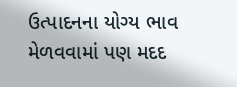ઉત્પાદનના યોગ્ય ભાવ મેળવવામાં પણ મદદ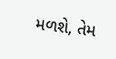મળશે, તેમ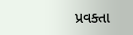પ્રવક્તા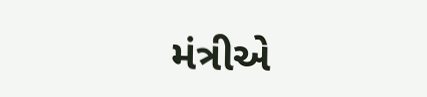મંત્રીએ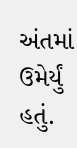અંતમાં ઉમેર્યું હતું.